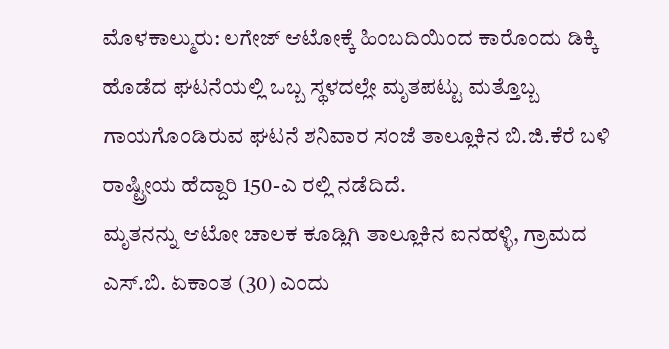ಮೊಳಕಾಲ್ಮುರು: ಲಗೇಜ್ ಆಟೋಕ್ಕೆ ಹಿಂಬದಿಯಿಂದ ಕಾರೊಂದು ಡಿಕ್ಕಿ ಹೊಡೆದ ಘಟನೆಯಲ್ಲಿ ಒಬ್ಬ ಸ್ಥಳದಲ್ಲೇ ಮೃತಪಟ್ಟು ಮತ್ತೊಬ್ಬ ಗಾಯಗೊಂಡಿರುವ ಘಟನೆ ಶನಿವಾರ ಸಂಜೆ ತಾಲ್ಲೂಕಿನ ಬಿ.ಜಿ.ಕೆರೆ ಬಳಿ ರಾಷ್ಟ್ರೀಯ ಹೆದ್ದಾರಿ 150-ಎ ರಲ್ಲಿ ನಡೆದಿದೆ.
ಮೃತನನ್ನು ಆಟೋ ಚಾಲಕ ಕೂಡ್ಲಿಗಿ ತಾಲ್ಲೂಕಿನ ಐನಹಳ್ಳಿ, ಗ್ರಾಮದ ಎಸ್.ಬಿ. ಏಕಾಂತ (30) ಎಂದು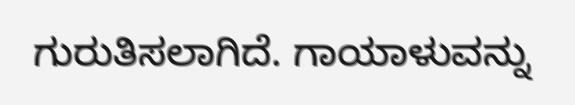ಗುರುತಿಸಲಾಗಿದೆ. ಗಾಯಾಳುವನ್ನು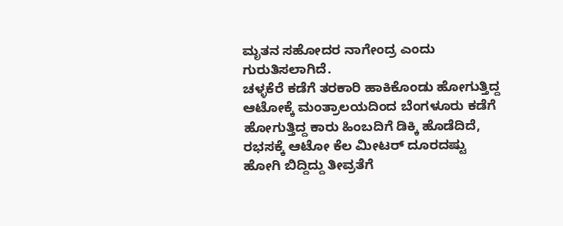ಮೃತನ ಸಹೋದರ ನಾಗೇಂದ್ರ ಎಂದು ಗುರುತಿಸಲಾಗಿದೆ.
ಚಳ್ಳಕೆರೆ ಕಡೆಗೆ ತರಕಾರಿ ಹಾಕಿಕೊಂಡು ಹೋಗುತ್ತಿದ್ದ ಆಟೋಕ್ಕೆ ಮಂತ್ರಾಲಯದಿಂದ ಬೆಂಗಳೂರು ಕಡೆಗೆ ಹೋಗುತ್ತಿದ್ದ ಕಾರು ಹಿಂಬದಿಗೆ ಡಿಕ್ಕಿ ಹೊಡೆದಿದೆ, ರಭಸಕ್ಕೆ ಆಟೋ ಕೆಲ ಮೀಟರ್ ದೂರದಷ್ಟು ಹೋಗಿ ಬಿದ್ದಿದ್ದು ತೀವ್ರತೆಗೆ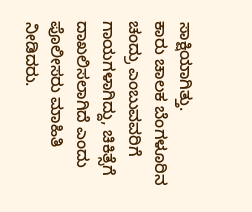ಸಾಕ್ಷಿಯಾಗಿತ್ತು.
ಕಾರು ಚಾಲಕ ಬೆಂಗಳೂರಿನ ಚಂದ್ರು ಎಂಬುವವರಿಗೆ ಗಾಯಗಳಾಗಿದ್ದು, ಚಿಕಿತ್ಸೆಗೆ ದಾಖಲಿಸಲಾಗಿದೆ ಎಂದು ಪೊಲೀಸರು ಮಾಹಿತಿ ನೀಡಿದರು.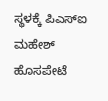ಸ್ಥಳಕ್ಕೆ ಪಿಎಸ್ಐ ಮಹೇಶ್ ಹೊಸಪೇಟೆ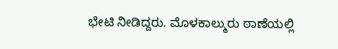ಭೇಟಿ ನೀಡಿದ್ದರು. ಮೊಳಕಾಲ್ಮುರು ಠಾಣೆಯಲ್ಲಿ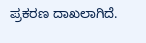ಪ್ರಕರಣ ದಾಖಲಾಗಿದೆ.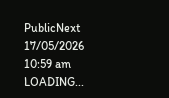PublicNext
17/05/2026 10:59 am
LOADING...